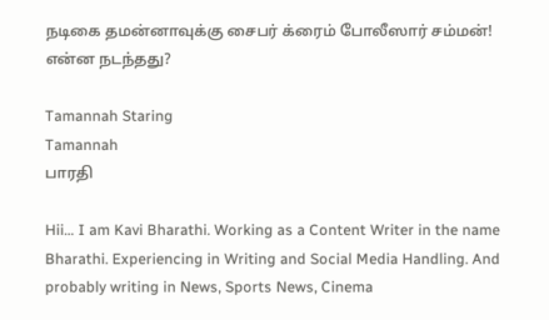நடிகை தமன்னாவுக்கு சைபர் க்ரைம் போலீஸார் சம்மன்! என்ன நடந்தது?

Tamannah Staring
Tamannah
பாரதி

Hii… I am Kavi Bharathi. Working as a Content Writer in the name Bharathi. Experiencing in Writing and Social Media Handling. And probably writing in News, Sports News, Cinema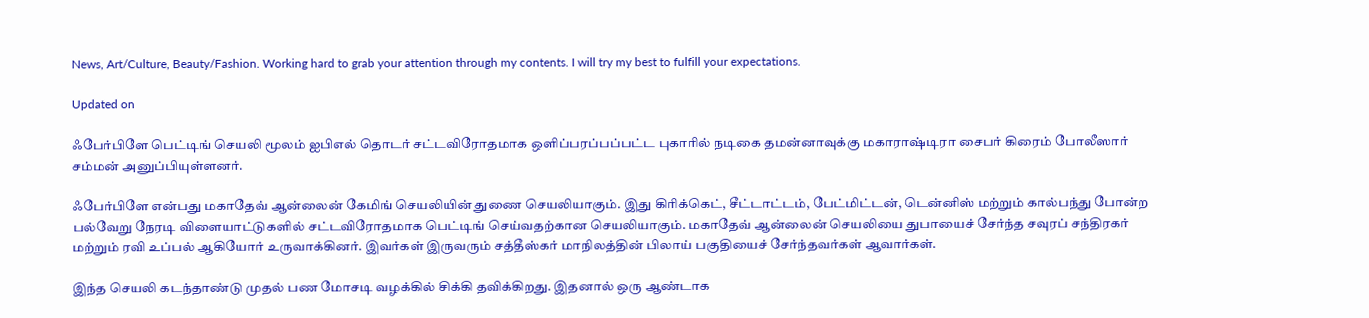News, Art/Culture, Beauty/Fashion. Working hard to grab your attention through my contents. I will try my best to fulfill your expectations.

Updated on

ஃபேர்பிளே பெட்டிங் செயலி மூலம் ஐபிஎல் தொடர் சட்டவிரோதமாக ஒளிப்பரப்பப்பட்ட புகாரில் நடிகை தமன்னாவுக்கு மகாராஷ்டிரா சைபர் கிரைம் போலீஸார் சம்மன் அனுப்பியுள்ளனர்.

ஃபேர்பிளே என்பது மகாதேவ் ஆன்லைன் கேமிங் செயலியின் துணை செயலியாகும். இது கிரிக்கெட், சீட்டாட்டம், பேட்மிட்டன், டென்னிஸ் மற்றும் கால்பந்து போன்ற பல்வேறு நேரடி விளையாட்டுகளில் சட்டவிரோதமாக பெட்டிங் செய்வதற்கான செயலியாகும். மகாதேவ் ஆன்லைன் செயலியை துபாயைச் சேர்ந்த சவுரப் சந்திரகர் மற்றும் ரவி உப்பல் ஆகியோர் உருவாக்கினர். இவர்கள் இருவரும் சத்தீஸ்கர் மாநிலத்தின் பிலாய் பகுதியைச் சேர்ந்தவர்கள் ஆவார்கள்.

இந்த செயலி கடந்தாண்டு முதல் பண மோசடி வழக்கில் சிக்கி தவிக்கிறது. இதனால் ஒரு ஆண்டாக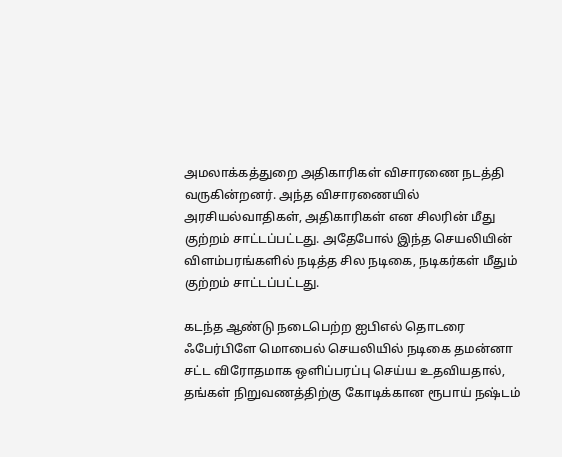அமலாக்கத்துறை அதிகாரிகள் விசாரணை நடத்தி வருகின்றனர். அந்த விசாரணையில் அரசியல்வாதிகள், அதிகாரிகள் என சிலரின் மீது குற்றம் சாட்டப்பட்டது. அதேபோல் இந்த செயலியின் விளம்பரங்களில் நடித்த சில நடிகை, நடிகர்கள் மீதும் குற்றம் சாட்டப்பட்டது.

கடந்த ஆண்டு நடைபெற்ற ஐபிஎல் தொடரை ஃபேர்பிளே மொபைல் செயலியில் நடிகை தமன்னா சட்ட விரோதமாக ஒளிப்பரப்பு செய்ய உதவியதால், தங்கள் நிறுவணத்திற்கு கோடிக்கான ரூபாய் நஷ்டம்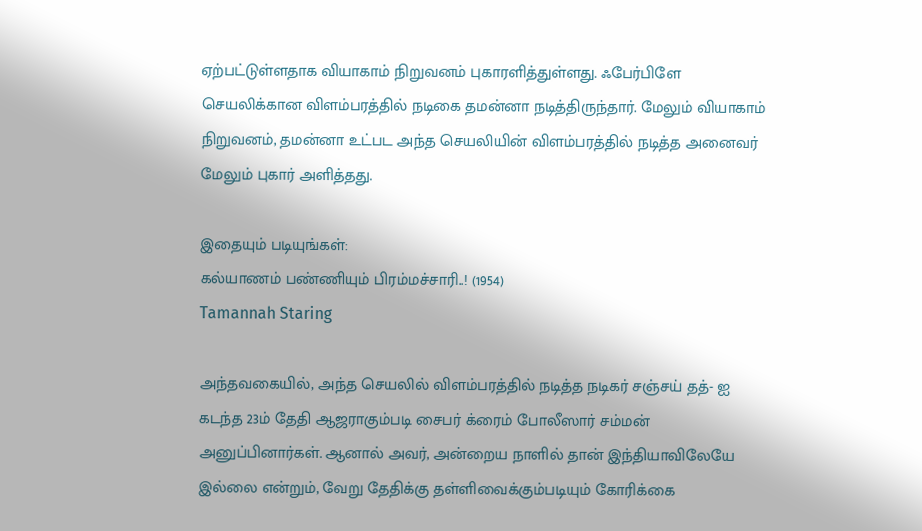ஏற்பட்டுள்ளதாக வியாகாம் நிறுவனம் புகாரளித்துள்ளது. ஃபேர்பிளே செயலிக்கான விளம்பரத்தில் நடிகை தமன்னா நடித்திருந்தார். மேலும் வியாகாம் நிறுவனம், தமன்னா உட்பட அந்த செயலியின் விளம்பரத்தில் நடித்த அனைவர் மேலும் புகார் அளித்தது.

இதையும் படியுங்கள்:
கல்யாணம் பண்ணியும் பிரம்மச்சாரி..! (1954)
Tamannah Staring

அந்தவகையில், அந்த செயலில் விளம்பரத்தில் நடித்த நடிகர் சஞ்சய் தத்- ஐ கடந்த 23ம் தேதி ஆஜராகும்படி சைபர் க்ரைம் போலீஸார் சம்மன் அனுப்பினார்கள். ஆனால் அவர், அன்றைய நாளில் தான் இந்தியாவிலேயே இல்லை என்றும், வேறு தேதிக்கு தள்ளிவைக்கும்படியும் கோரிக்கை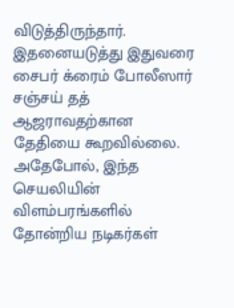விடுத்திருந்தார். இதனையடுத்து இதுவரை சைபர் க்ரைம் போலீஸார் சஞ்சய் தத் ஆஜராவதற்கான தேதியை கூறவில்லை. அதேபோல், இந்த செயலியின் விளம்பரங்களில் தோன்றிய நடிகர்கள்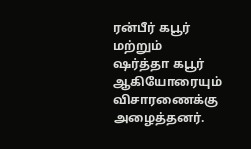ரன்பீர் கபூர் மற்றும் ஷர்த்தா கபூர் ஆகியோரையும் விசாரணைக்கு அழைத்தனர்.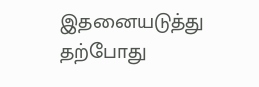இதனையடுத்து தற்போது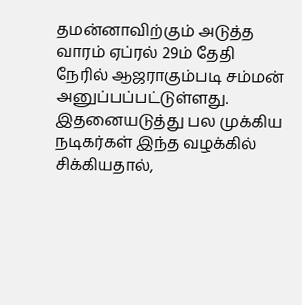தமன்னாவிற்கும் அடுத்த வாரம் ஏப்ரல் 29ம் தேதி நேரில் ஆஜராகும்படி சம்மன் அனுப்பப்பட்டுள்ளது. இதனையடுத்து பல முக்கிய நடிகர்கள் இந்த வழக்கில் சிக்கியதால்,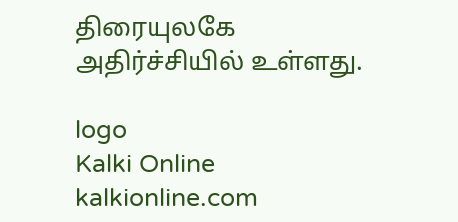திரையுலகே அதிர்ச்சியில் உள்ளது.

logo
Kalki Online
kalkionline.com